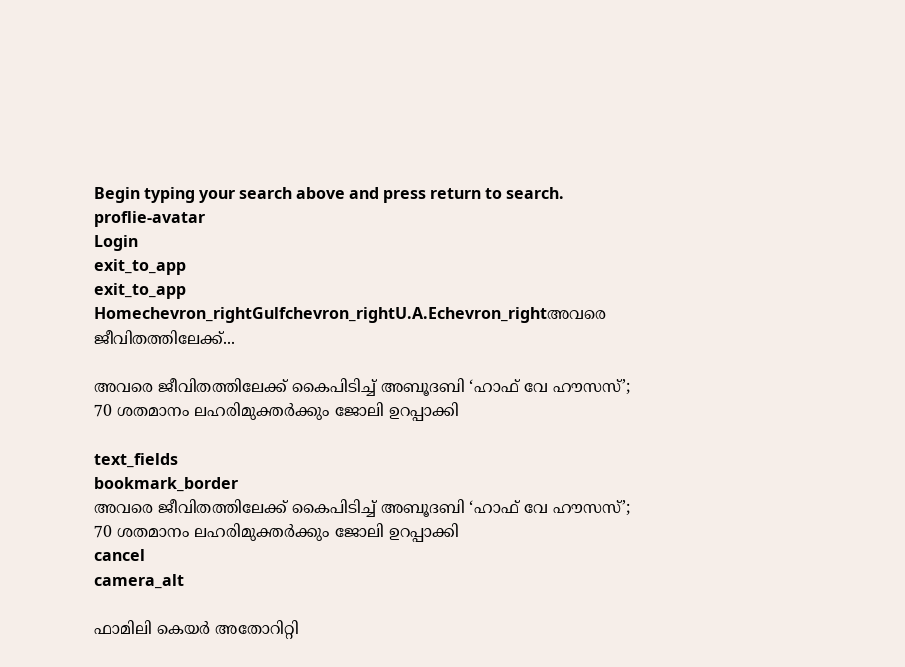Begin typing your search above and press return to search.
proflie-avatar
Login
exit_to_app
exit_to_app
Homechevron_rightGulfchevron_rightU.A.Echevron_rightഅവരെ ജീവിതത്തിലേക്ക്...

അവരെ ജീവിതത്തിലേക്ക് കൈപിടിച്ച് അബൂദബി ‘ഹാഫ് വേ ഹൗസസ്’; 70 ശതമാനം ലഹരിമുക്തര്‍ക്കും ജോലി ഉറപ്പാക്കി

text_fields
bookmark_border
അവരെ ജീവിതത്തിലേക്ക് കൈപിടിച്ച് അബൂദബി ‘ഹാഫ് വേ ഹൗസസ്’; 70 ശതമാനം ലഹരിമുക്തര്‍ക്കും ജോലി ഉറപ്പാക്കി
cancel
camera_alt

ഫാമിലി കെയര്‍ അതോറിറ്റി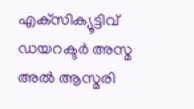എക്‌സിക്യൂട്ടിവ് ഡയറക്ടര്‍ അസ്മ അല്‍ ആസ്മരി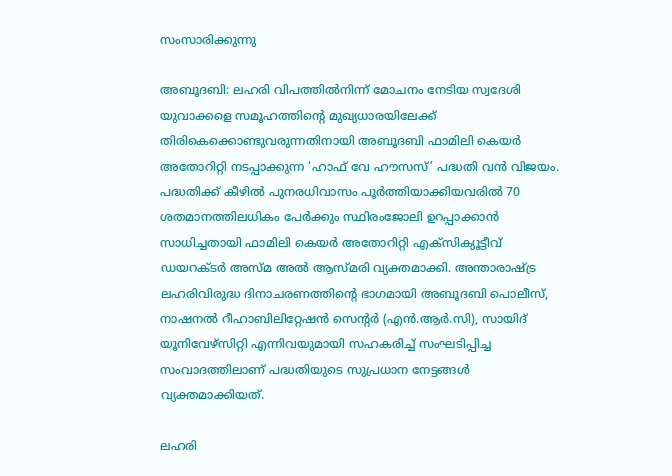സംസാരിക്കുന്നു

അബൂദബി: ലഹരി വിപത്തില്‍നിന്ന് മോചനം നേടിയ സ്വദേശി യുവാക്കളെ സമൂഹത്തിന്‍റെ മുഖ്യധാരയിലേക്ക് തിരികെക്കൊണ്ടുവരുന്നതിനായി അബൂദബി ഫാമിലി കെയര്‍ അതോറിറ്റി നടപ്പാക്കുന്ന ‘ഹാഫ് വേ ഹൗസസ്’ പദ്ധതി വന്‍ വിജയം. പദ്ധതിക്ക് കീഴില്‍ പുനരധിവാസം പൂര്‍ത്തിയാക്കിയവരില്‍ 70 ശതമാനത്തിലധികം പേര്‍ക്കും സ്ഥിരംജോലി ഉറപ്പാക്കാന്‍ സാധിച്ചതായി ഫാമിലി കെയര്‍ അതോറിറ്റി എക്‌സിക്യൂട്ടീവ് ഡയറക്ടര്‍ അസ്മ അല്‍ ആസ്മരി വ്യക്തമാക്കി. അന്താരാഷ്ട്ര ലഹരിവിരുദ്ധ ദിനാചരണത്തിന്‍റെ ഭാഗമായി അബൂദബി പൊലീസ്, നാഷനല്‍ റീഹാബിലിറ്റേഷന്‍ സെന്‍റര്‍ (എന്‍.ആര്‍.സി), സായിദ് യൂനിവേഴ്‌സിറ്റി എന്നിവയുമായി സഹകരിച്ച് സംഘടിപ്പിച്ച സംവാദത്തിലാണ് പദ്ധതിയുടെ സുപ്രധാന നേട്ടങ്ങള്‍ വ്യക്തമാക്കിയത്.

ലഹരി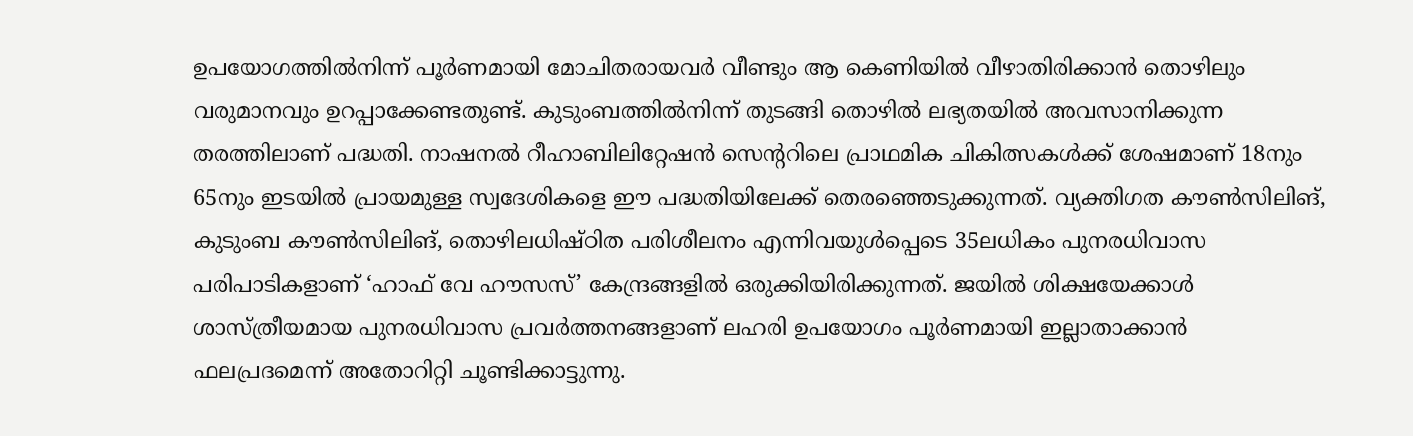ഉപയോഗത്തില്‍നിന്ന് പൂര്‍ണമായി മോചിതരായവര്‍ വീണ്ടും ആ കെണിയില്‍ വീഴാതിരിക്കാന്‍ തൊഴിലും വരുമാനവും ഉറപ്പാക്കേണ്ടതുണ്ട്. കുടുംബത്തില്‍നിന്ന് തുടങ്ങി തൊഴില്‍ ലഭ്യതയില്‍ അവസാനിക്കുന്ന തരത്തിലാണ് പദ്ധതി. നാഷനല്‍ റീഹാബിലിറ്റേഷന്‍ സെന്‍ററിലെ പ്രാഥമിക ചികിത്സകള്‍ക്ക് ശേഷമാണ് 18നും 65നും ഇടയില്‍ പ്രായമുള്ള സ്വദേശികളെ ഈ പദ്ധതിയിലേക്ക് തെരഞ്ഞെടുക്കുന്നത്. വ്യക്തിഗത കൗണ്‍സിലിങ്, കുടുംബ കൗണ്‍സിലിങ്, തൊഴിലധിഷ്ഠിത പരിശീലനം എന്നിവയുള്‍പ്പെടെ 35ലധികം പുനരധിവാസ പരിപാടികളാണ് ‘ഹാഫ് വേ ഹൗസസ്’ കേന്ദ്രങ്ങളില്‍ ഒരുക്കിയിരിക്കുന്നത്. ജയില്‍ ശിക്ഷയേക്കാള്‍ ശാസ്ത്രീയമായ പുനരധിവാസ പ്രവര്‍ത്തനങ്ങളാണ് ലഹരി ഉപയോഗം പൂര്‍ണമായി ഇല്ലാതാക്കാന്‍ ഫലപ്രദമെന്ന് അതോറിറ്റി ചൂണ്ടിക്കാട്ടുന്നു.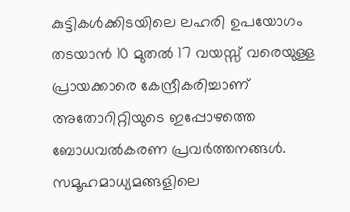കുട്ടികള്‍ക്കിടയിലെ ലഹരി ഉപയോഗം തടയാന്‍ 10 മുതല്‍ 17 വയസ്സ് വരെയുള്ള പ്രായക്കാരെ കേന്ദ്രീകരിച്ചാണ് അതോറിറ്റിയുടെ ഇപ്പോഴത്തെ ബോധവല്‍കരണ പ്രവര്‍ത്തനങ്ങള്‍. സമൂഹമാധ്യമങ്ങളിലെ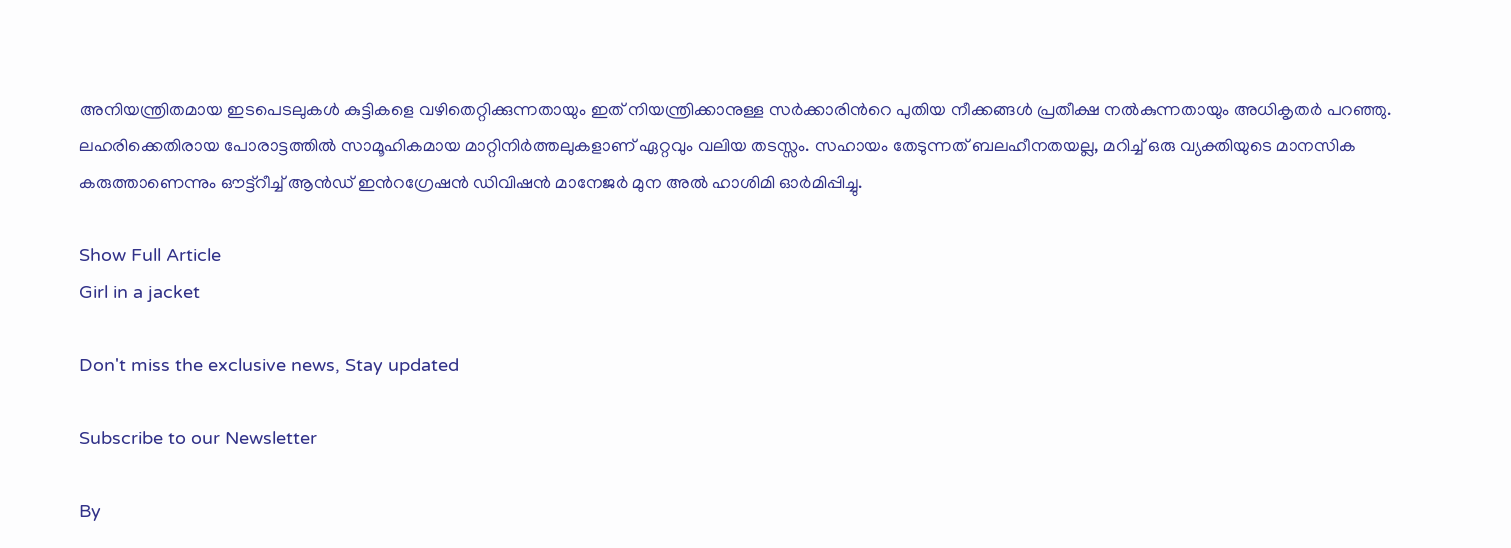അനിയന്ത്രിതമായ ഇടപെടലുകള്‍ കുട്ടികളെ വഴിതെറ്റിക്കുന്നതായും ഇത് നിയന്ത്രിക്കാനുള്ള സര്‍ക്കാരിന്‍റെ പുതിയ നീക്കങ്ങള്‍ പ്രതീക്ഷ നല്‍കുന്നതായും അധികൃതര്‍ പറഞ്ഞു. ലഹരിക്കെതിരായ പോരാട്ടത്തില്‍ സാമൂഹികമായ മാറ്റിനിര്‍ത്തലുകളാണ് ഏറ്റവും വലിയ തടസ്സം. സഹായം തേടുന്നത് ബലഹീനതയല്ല, മറിച്ച് ഒരു വ്യക്തിയുടെ മാനസിക കരുത്താണെന്നും ഔട്ട്‌റീച്ച് ആന്‍ഡ് ഇന്‍റഗ്രേഷന്‍ ഡിവിഷന്‍ മാനേജര്‍ മുന അല്‍ ഹാശിമി ഓര്‍മിപ്പിച്ചു.

Show Full Article
Girl in a jacket

Don't miss the exclusive news, Stay updated

Subscribe to our Newsletter

By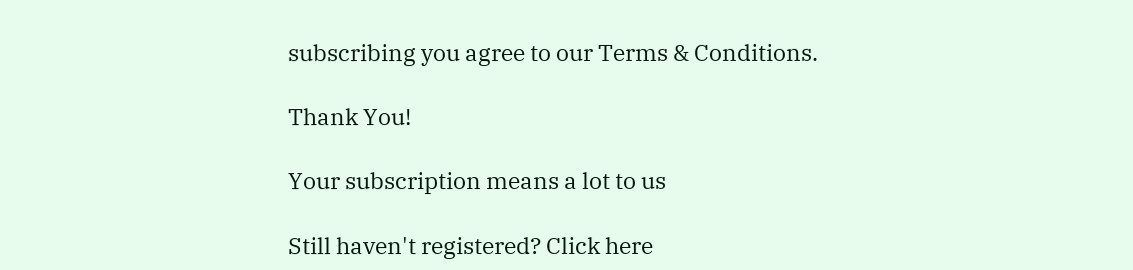subscribing you agree to our Terms & Conditions.

Thank You!

Your subscription means a lot to us

Still haven't registered? Click here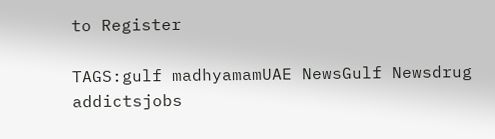to Register

TAGS:gulf madhyamamUAE NewsGulf Newsdrug addictsjobs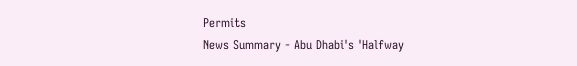Permits
News Summary - Abu Dhabi's 'Halfway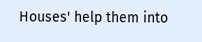Houses' help them into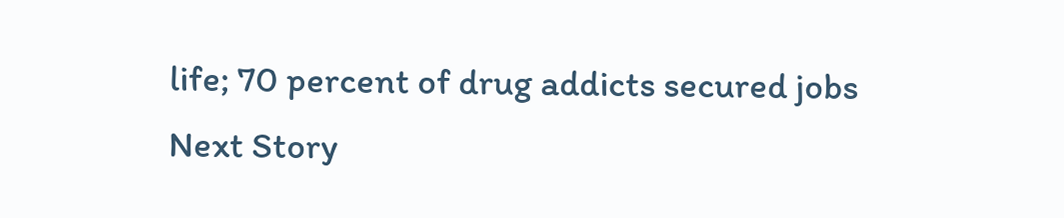life; 70 percent of drug addicts secured jobs
Next Story